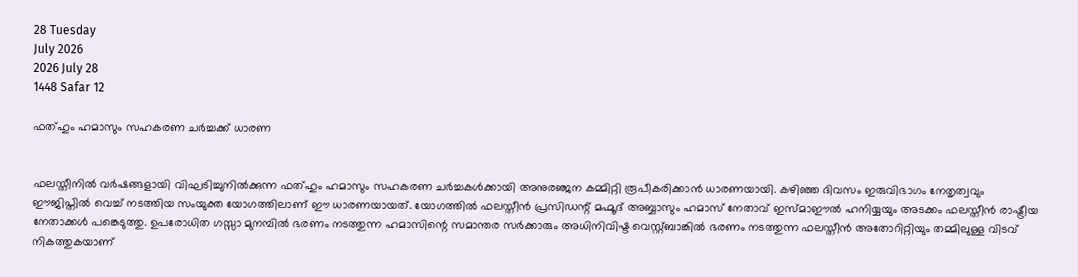28 Tuesday
July 2026
2026 July 28
1448 Safar 12

ഫത്ഹും ഹമാസും സഹകരണ ചര്‍ച്ചക്ക് ധാരണ


ഫലസ്തീനില്‍ വര്‍ഷങ്ങളായി വിഘടിച്ചുനില്‍ക്കുന്ന ഫത്ഹും ഹമാസും സഹകരണ ചര്‍ച്ചകള്‍ക്കായി അനുരഞ്ജന കമ്മിറ്റി രൂപീകരിക്കാന്‍ ധാരണയായി. കഴിഞ്ഞ ദിവസം ഇരുവിഭാഗം നേതൃത്വവും ഈജിപ്തില്‍ വെച്ച് നടത്തിയ സംയുക്ത യോഗത്തിലാണ് ഈ ധാരണയായത്. യോഗത്തില്‍ ഫലസ്തീന്‍ പ്രസിഡന്റ് മഹ്മൂദ് അബ്ബാസും ഹമാസ് നേതാവ് ഇസ്മാഈല്‍ ഹനിയ്യയും അടക്കം ഫലസ്തീന്‍ രാഷ്ട്രീയ നേതാക്കള്‍ പങ്കെടുത്തു. ഉപരോധിത ഗസ്സാ മുനമ്പില്‍ ഭരണം നടത്തുന്ന ഹമാസിന്റെ സമാന്തര സര്‍ക്കാരും അധിനിവിഷ്ട വെസ്റ്റ്ബാങ്കില്‍ ഭരണം നടത്തുന്ന ഫലസ്തീന്‍ അതോറിറ്റിയും തമ്മിലുള്ള വിടവ് നികത്തുകയാണ്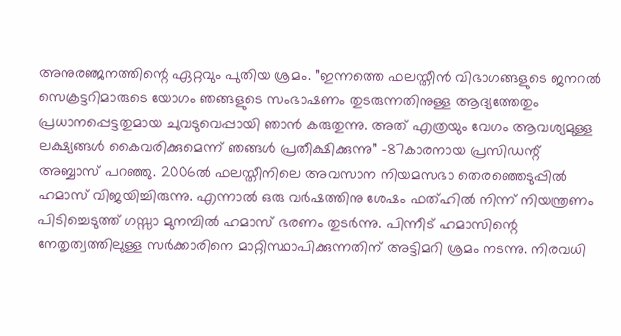അനുരഞ്ജനത്തിന്റെ ഏറ്റവും പുതിയ ശ്രമം. ”ഇന്നത്തെ ഫലസ്തീന്‍ വിഭാഗങ്ങളുടെ ജനറല്‍ സെക്രട്ടറിമാരുടെ യോഗം ഞങ്ങളുടെ സംഭാഷണം തുടരുന്നതിനുള്ള ആദ്യത്തേതും പ്രധാനപ്പെട്ടതുമായ ചുവടുവെപ്പായി ഞാന്‍ കരുതുന്നു. അത് എത്രയും വേഗം ആവശ്യമുള്ള ലക്ഷ്യങ്ങള്‍ കൈവരിക്കുമെന്ന് ഞങ്ങള്‍ പ്രതീക്ഷിക്കുന്നു” -87കാരനായ പ്രസിഡന്റ് അബ്ബാസ് പറഞ്ഞു. 2006ല്‍ ഫലസ്തീനിലെ അവസാന നിയമസഭാ തെരഞ്ഞെടുപ്പില്‍ ഹമാസ് വിജയിച്ചിരുന്നു. എന്നാല്‍ ഒരു വര്‍ഷത്തിനു ശേഷം ഫത്ഹില്‍ നിന്ന് നിയന്ത്രണം പിടിച്ചെടുത്ത് ഗസ്സാ മുനമ്പില്‍ ഹമാസ് ഭരണം തുടര്‍ന്നു. പിന്നീട് ഹമാസിന്റെ നേതൃത്വത്തിലുള്ള സര്‍ക്കാരിനെ മാറ്റിസ്ഥാപിക്കുന്നതിന് അട്ടിമറി ശ്രമം നടന്നു. നിരവധി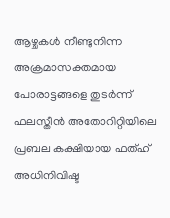ആഴ്ചകള്‍ നീണ്ടുനിന്ന അക്രമാസക്തമായ പോരാട്ടങ്ങളെ തുടര്‍ന്ന് ഫലസ്തീന്‍ അതോറിറ്റിയിലെ പ്രബല കക്ഷിയായ ഫത്ഹ് അധിനിവിഷ്ട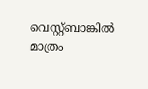വെസ്റ്റ്ബാങ്കില്‍ മാത്രം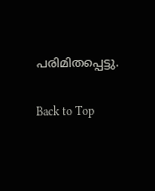പരിമിതപ്പെട്ടു.

Back to Top